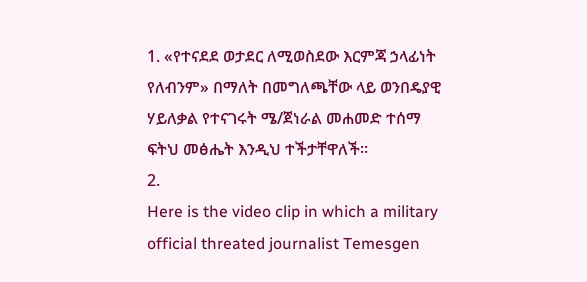1. «የተናደደ ወታደር ለሚወስደው እርምጃ ኃላፊነት የለብንም» በማለት በመግለጫቸው ላይ ወንበዴያዊ ሃይለቃል የተናገሩት ሜ/ጀነራል መሐመድ ተሰማ ፍትህ መፅሔት እንዲህ ተችታቸዋለች።
2.
Here is the video clip in which a military official threated journalist Temesgen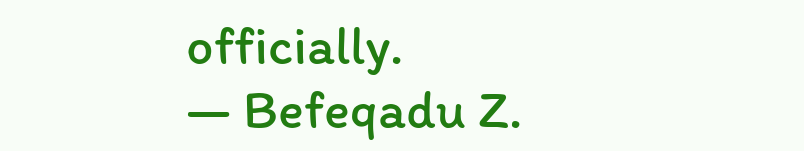officially.
— Befeqadu Z.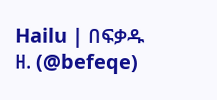Hailu | በፍቃዱ ዘ. (@befeqe)